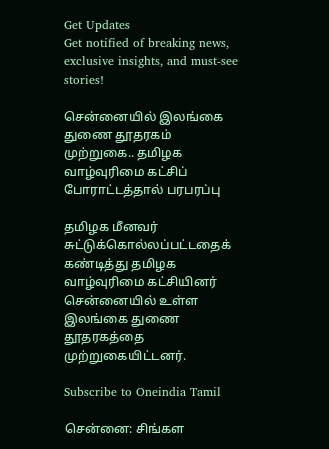Get Updates
Get notified of breaking news, exclusive insights, and must-see stories!

சென்னையில் இலங்கை துணை தூதரகம் முற்றுகை.. தமிழக வாழ்வுரிமை கட்சிப் போராட்டத்தால் பரபரப்பு

தமிழக மீனவர் சுட்டுக்கொல்லப்பட்டதைக் கண்டித்து தமிழக வாழ்வுரிமை கட்சியினர் சென்னையில் உள்ள இலங்கை துணை தூதரகத்தை முற்றுகையிட்டனர்.

Subscribe to Oneindia Tamil

சென்னை: சிங்கள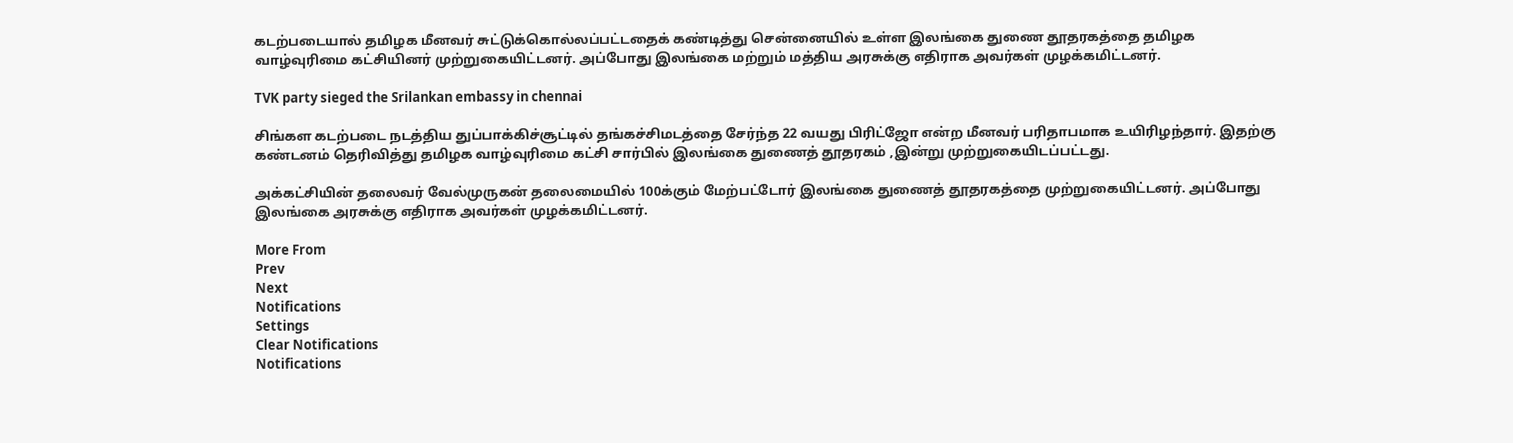கடற்படையால் தமிழக மீனவர் சுட்டுக்கொல்லப்பட்டதைக் கண்டித்து சென்னையில் உள்ள இலங்கை துணை தூதரகத்தை தமிழக வாழ்வுரிமை கட்சியினர் முற்றுகையிட்டனர். அப்போது இலங்கை மற்றும் மத்திய அரசுக்கு எதிராக அவர்கள் முழக்கமிட்டனர்.

TVK party sieged the Srilankan embassy in chennai

சிங்கள கடற்படை நடத்திய துப்பாக்கிச்சூட்டில் தங்கச்சிமடத்தை சேர்ந்த 22 வயது பிரிட்ஜோ என்ற மீனவர் பரிதாபமாக உயிரிழந்தார். இதற்கு கண்டனம் தெரிவித்து தமிழக வாழ்வுரிமை கட்சி சார்பில் இலங்கை துணைத் தூதரகம் ,இன்று முற்றுகையிடப்பட்டது.

அக்கட்சியின் தலைவர் வேல்முருகன் தலைமையில் 100க்கும் மேற்பட்டோர் இலங்கை துணைத் தூதரகத்தை முற்றுகையிட்டனர். அப்போது இலங்கை அரசுக்கு எதிராக அவர்கள் முழக்கமிட்டனர்.

More From
Prev
Next
Notifications
Settings
Clear Notifications
Notifications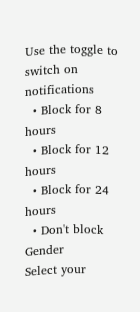Use the toggle to switch on notifications
  • Block for 8 hours
  • Block for 12 hours
  • Block for 24 hours
  • Don't block
Gender
Select your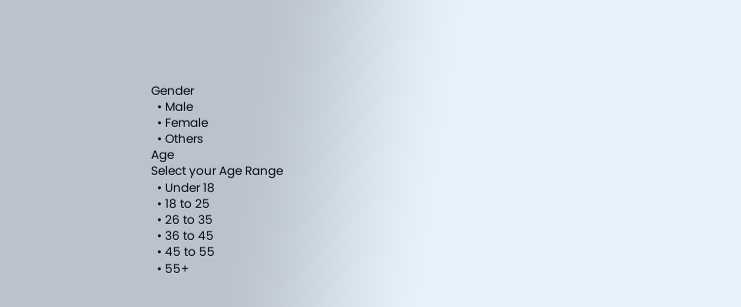Gender
  • Male
  • Female
  • Others
Age
Select your Age Range
  • Under 18
  • 18 to 25
  • 26 to 35
  • 36 to 45
  • 45 to 55
  • 55+